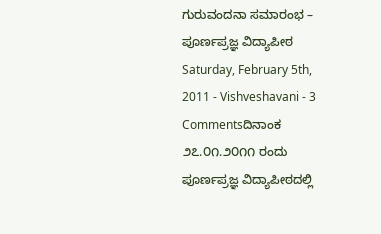ಗುರುವಂದನಾ ಸಮಾರಂಭ – ಪೂರ್ಣಪ್ರಜ್ಞ ವಿದ್ಯಾಪೀಠ
Saturday, February 5th, 2011 - Vishveshavani - 3 Commentsದಿನಾಂಕ ೨೭.೦೧.೨೦೧೧ ರಂದು ಪೂರ್ಣಪ್ರಜ್ಞ ವಿದ್ಯಾಪೀಠದಲ್ಲಿ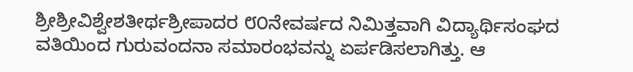ಶ್ರೀಶ್ರೀವಿಶ್ವೇಶತೀರ್ಥಶ್ರೀಪಾದರ ೮೦ನೇವರ್ಷದ ನಿಮಿತ್ತವಾಗಿ ವಿದ್ಯಾರ್ಥಿಸಂಘದ ವತಿಯಿಂದ ಗುರುವಂದನಾ ಸಮಾರಂಭವನ್ನು ಏರ್ಪಡಿಸಲಾಗಿತ್ತು. ಆ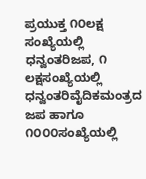ಪ್ರಯುಕ್ತ ೧೦ಲಕ್ಷ ಸಂಖ್ಯೆಯಲ್ಲಿ ಧನ್ವಂತರಿಜಪ, ೧ ಲಕ್ಷಸಂಖ್ಯೆಯಲ್ಲಿ ಧನ್ವಂತರಿವೈದಿಕಮಂತ್ರದ ಜಪ ಹಾಗೂ ೧೦೦೦ಸಂಖ್ಯೆಯಲ್ಲಿ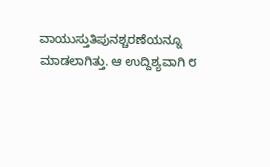ವಾಯುಸ್ತುತಿಪುನಶ್ಚರಣೆಯನ್ನೂ ಮಾಡಲಾಗಿತ್ತು. ಆ ಉದ್ದಿಶ್ಯವಾಗಿ ೮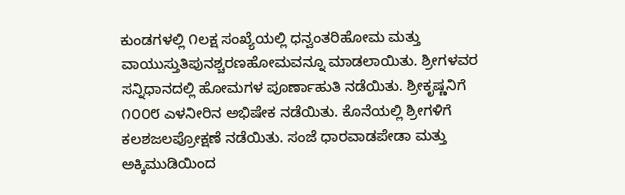ಕುಂಡಗಳಲ್ಲಿ ೧ಲಕ್ಷ ಸಂಖ್ಯೆಯಲ್ಲಿ ಧನ್ವಂತರಿಹೋಮ ಮತ್ತು ವಾಯುಸ್ತುತಿಪುನಶ್ಚರಣಹೋಮವನ್ನೂ ಮಾಡಲಾಯಿತು. ಶ್ರೀಗಳವರ ಸನ್ನಿಧಾನದಲ್ಲಿ ಹೋಮಗಳ ಪೂರ್ಣಾಹುತಿ ನಡೆಯಿತು. ಶ್ರೀಕೃಷ್ಣನಿಗೆ ೧೦೦೮ ಎಳನೀರಿನ ಅಭಿಷೇಕ ನಡೆಯಿತು. ಕೊನೆಯಲ್ಲಿ ಶ್ರೀಗಳಿಗೆ ಕಲಶಜಲಪ್ರೋಕ್ಷಣೆ ನಡೆಯಿತು. ಸಂಜೆ ಧಾರವಾಡಪೇಡಾ ಮತ್ತು ಅಕ್ಕಿಮುಡಿಯಿಂದ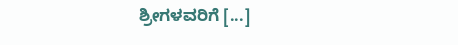ಶ್ರೀಗಳವರಿಗೆ [...]